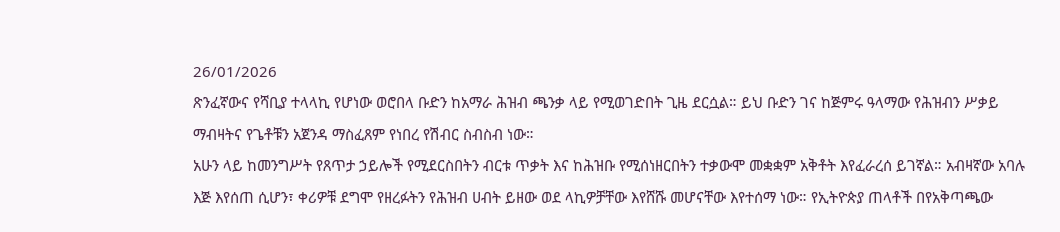26/01/2026
ጽንፈኛውና የሻቢያ ተላላኪ የሆነው ወሮበላ ቡድን ከአማራ ሕዝብ ጫንቃ ላይ የሚወገድበት ጊዜ ደርሷል። ይህ ቡድን ገና ከጅምሩ ዓላማው የሕዝብን ሥቃይ ማብዛትና የጌቶቹን አጀንዳ ማስፈጸም የነበረ የሽብር ስብስብ ነው።
አሁን ላይ ከመንግሥት የጸጥታ ኃይሎች የሚደርስበትን ብርቱ ጥቃት እና ከሕዝቡ የሚሰነዘርበትን ተቃውሞ መቋቋም አቅቶት እየፈራረሰ ይገኛል። አብዛኛው አባሉ እጅ እየሰጠ ሲሆን፣ ቀሪዎቹ ደግሞ የዘረፉትን የሕዝብ ሀብት ይዘው ወደ ላኪዎቻቸው እየሸሹ መሆናቸው እየተሰማ ነው። የኢትዮጵያ ጠላቶች በየአቅጣጫው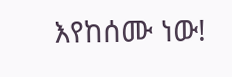እየከሰሙ ነው!